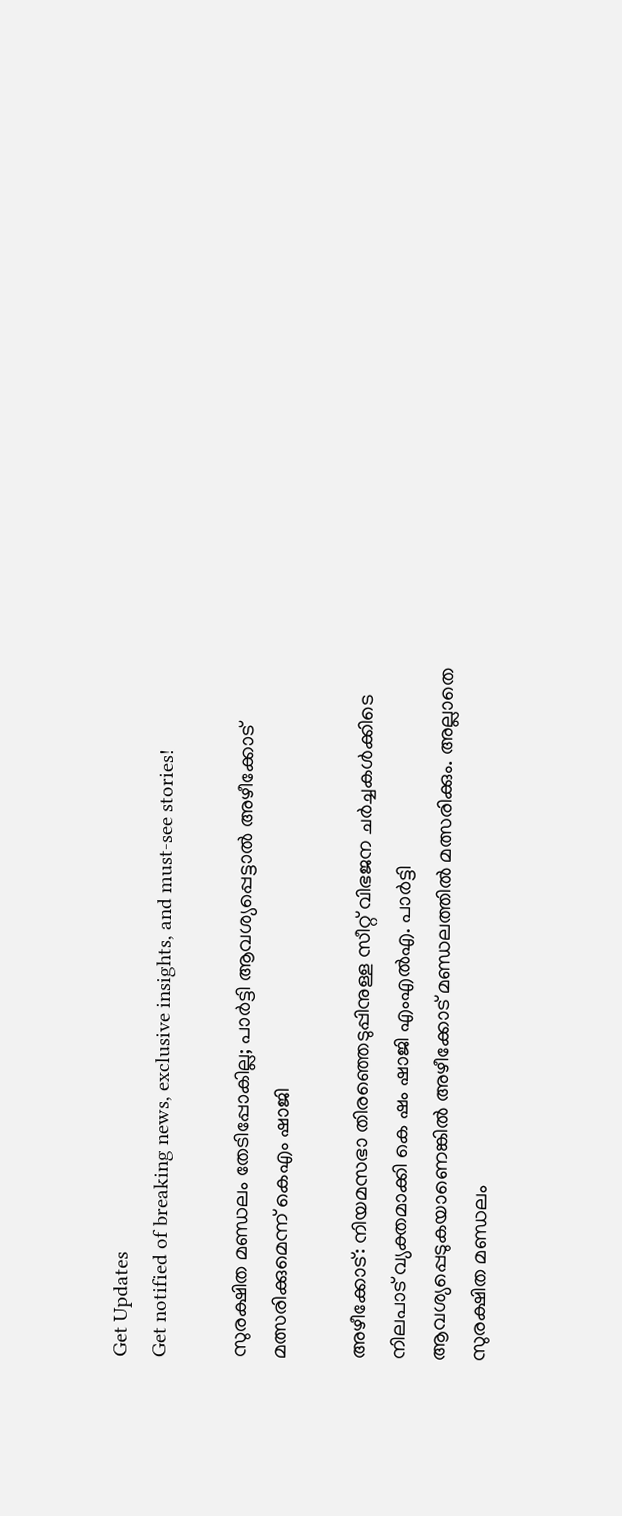Get Updates
Get notified of breaking news, exclusive insights, and must-see stories!

സുരക്ഷിത മണ്ഡലം തേടിപ്പോകില്ല; പാർട്ടി ആവശ്യപ്പെട്ടാൽ അഴീക്കോട് മത്സരിക്കുമെന്ന് കെഎം ഷാജി

അഴീക്കോട്: നിയമസഭാ തിരഞ്ഞെടുപ്പിനുള്ള സീറ്റ് വിഭജന ചർച്ചകള്‍ക്കിടെ നിലപാട് വ്യക്തമാക്കി കെ ഷം ഷാജി എംഎൽഎ. പാർട്ടി ആവശ്യപ്പെടുകയാണെങ്കിൽ അഴീക്കോട് മണ്ഡലത്തിൽ മത്സരിക്കും. അല്ലാതെ സുരക്ഷിത മണ്ഡലം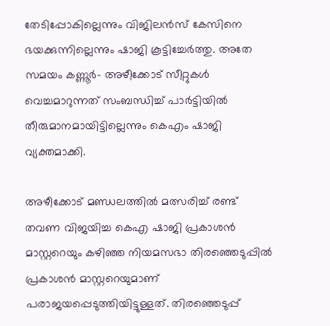തേടിപ്പോകില്ലെന്നും വിജിലൻസ് കേസിനെ ഭയക്കുന്നില്ലെന്നും ഷാജി കൂട്ടിച്ചേർത്തു. അതേ സമയം കണ്ണൂർ- അഴീക്കോട് സീറ്റുകള്‍ വെച്ചമാറുന്നത് സംബന്ധിച്ച് പാർട്ടിയിൽ തീരുമാനമായിട്ടില്ലെന്നും കെഎം ഷാജി വ്യക്തമാക്കി.

അഴീക്കോട് മണ്ഡലത്തിൽ മത്സരിച്ച് രണ്ട് തവണ വിജയിച്ച കെഎ ഷാജി പ്രകാശൻ മാസ്റ്ററെയും കഴിഞ്ഞ നിയമസഭാ തിരഞ്ഞെടുപ്പിൽ പ്രകാശൻ മാസ്റ്ററെയുമാണ് പരാജയപ്പെടുത്തിയിട്ടുള്ളത്. തിരഞ്ഞെടുപ്പ്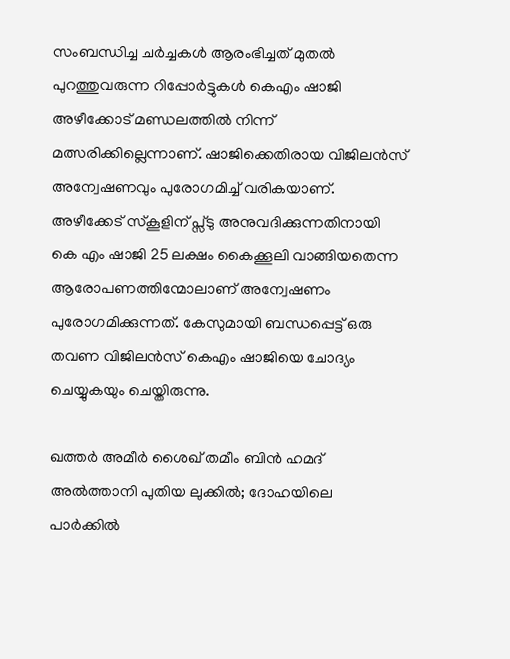സംബന്ധിച്ച ചർച്ചകള്‍ ആരംഭിച്ചത് മുതൽ പുറത്തുവരുന്ന റിപ്പോർട്ടുകള്‍ കെഎം ഷാജി അഴീക്കോട് മണ്ഡലത്തിൽ നിന്ന് മത്സരിക്കില്ലെന്നാണ്. ഷാജിക്കെതിരായ വിജിലൻസ് അന്വേഷണവും പുരോഗമിച്ച് വരികയാണ്. അഴീക്കേട് സ്കൂളിന് പ്സ്ടു അനുവദിക്കുന്നതിനായി കെ എം ഷാജി 25 ലക്ഷം കൈക്കൂലി വാങ്ങിയതെന്ന ആരോപണത്തിന്മോലാണ് അന്വേഷണം പുരോഗമിക്കുന്നത്. കേസുമായി ബന്ധപ്പെട്ട് ഒരു തവണ വിജിലൻസ് കെഎം ഷാജിയെ ചോദ്യം ചെയ്യുകയും ചെയ്തിരുന്നു.

ഖത്തര്‍ അമീര്‍ ശൈഖ് തമീം ബിന്‍ ഹമദ് അല്‍ത്താനി പുതിയ ലുക്കില്‍; ദോഹയിലെ പാര്‍ക്കില്‍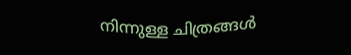നിന്നുള്ള ചിത്രങ്ങള്‍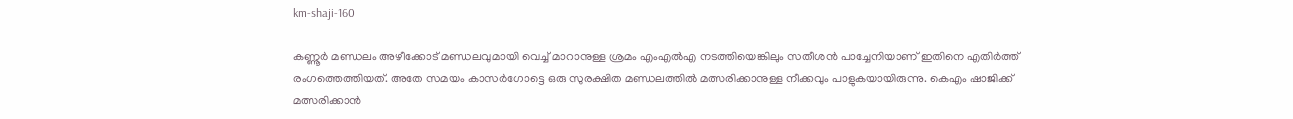km-shaji-160

കണ്ണൂർ മണ്ഡലം അഴീക്കോട് മണ്ഡലവുമായി വെച്ച് മാറാനുള്ള ശ്രമം എംഎൽഎ നടത്തിയെങ്കിലും സതീശൻ പാച്ചേനിയാണ് ഇതിനെ എതിർത്ത് രംഗത്തെത്തിയത്. അതേ സമയം കാസർഗോട്ടെ ഒരു സുരക്ഷിത മണ്ഡലത്തിൽ മത്സരിക്കാനുള്ള നീക്കവും പാളുകയായിരുന്നു. കെഎം ഷാജിക്ക് മത്സരിക്കാൻ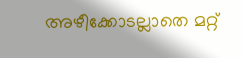അഴീക്കോടല്ലാതെ മറ്റ്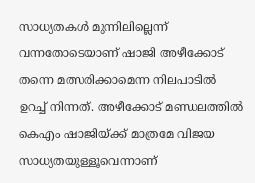സാധ്യതകള്‍ മുന്നിലില്ലെന്ന് വന്നതോടെയാണ് ഷാജി അഴീക്കോട് തന്നെ മത്സരിക്കാമെന്ന നിലപാടിൽ ഉറച്ച് നിന്നത്. അഴീക്കോട് മണ്ഡലത്തിൽ കെഎം ഷാജിയ്ക്ക് മാത്രമേ വിജയ സാധ്യതയുള്ളൂവെന്നാണ്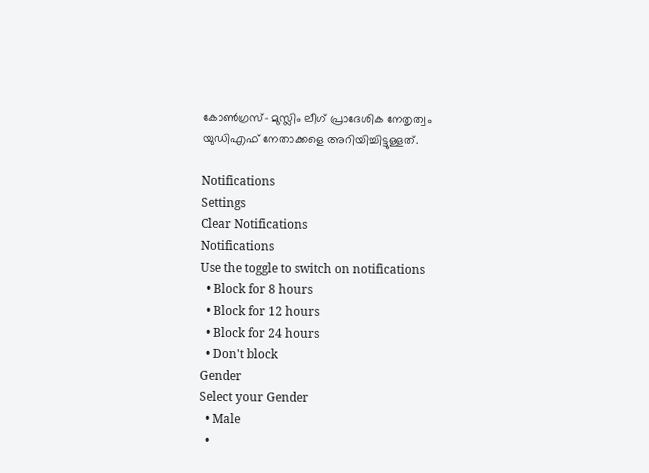കോൺഗ്രസ്- മുസ്ലിം ലീഗ് പ്രാദേശിക നേതൃത്വം യുഡിഎഫ് നേതാക്കളെ അറിയിച്ചിട്ടുള്ളത്.

Notifications
Settings
Clear Notifications
Notifications
Use the toggle to switch on notifications
  • Block for 8 hours
  • Block for 12 hours
  • Block for 24 hours
  • Don't block
Gender
Select your Gender
  • Male
  •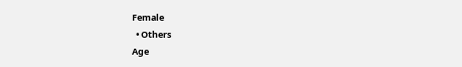Female
  • Others
Age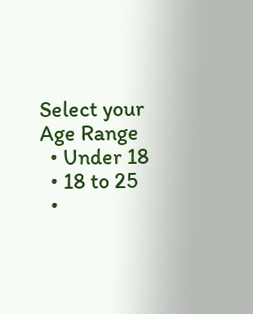Select your Age Range
  • Under 18
  • 18 to 25
  •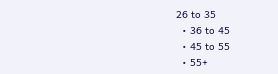26 to 35
  • 36 to 45
  • 45 to 55
  • 55+